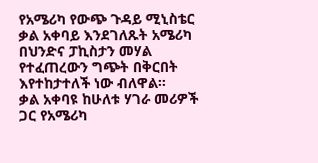የአሜሪካ የውጭ ጉዳይ ሚኒስቴር ቃል አቀባይ እንደገለጹት አሜሪካ በህንድና ፓኪስታን መሃል የተፈጠረውን ግጭት በቅርበት እየተከታተለች ነው ብለዋል፡፡
ቃል አቀባዩ ከሁለቱ ሃገራ መሪዎች ጋር የአሜሪካ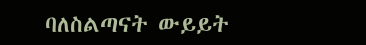ባለስልጣናት ውይይት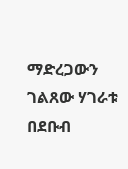ማድረጋውን ገልጸው ሃገራቱ በደቡብ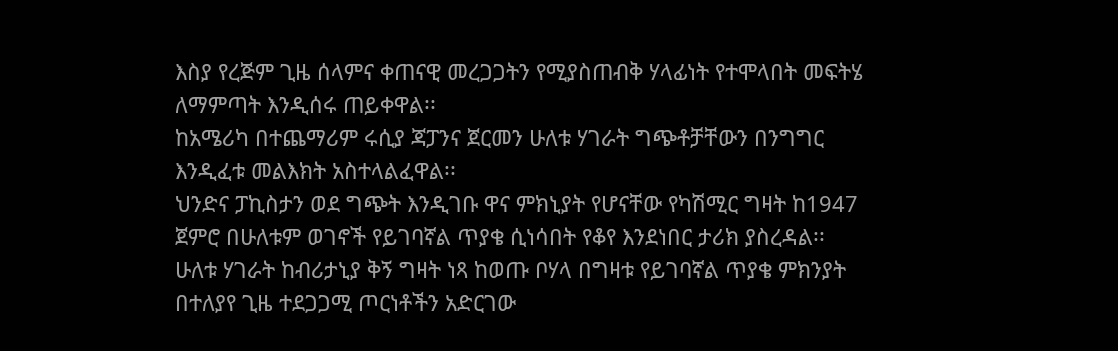እስያ የረጅም ጊዜ ሰላምና ቀጠናዊ መረጋጋትን የሚያስጠብቅ ሃላፊነት የተሞላበት መፍትሄ ለማምጣት እንዲሰሩ ጠይቀዋል፡፡
ከአሜሪካ በተጨማሪም ሩሲያ ጃፓንና ጀርመን ሁለቱ ሃገራት ግጭቶቻቸውን በንግግር እንዲፈቱ መልእክት አስተላልፈዋል፡፡
ህንድና ፓኪስታን ወደ ግጭት እንዲገቡ ዋና ምክኒያት የሆናቸው የካሽሚር ግዛት ከ1947 ጀምሮ በሁለቱም ወገኖች የይገባኛል ጥያቄ ሲነሳበት የቆየ እንደነበር ታሪክ ያስረዳል፡፡
ሁለቱ ሃገራት ከብሪታኒያ ቅኝ ግዛት ነጻ ከወጡ ቦሃላ በግዛቱ የይገባኛል ጥያቄ ምክንያት በተለያየ ጊዜ ተደጋጋሚ ጦርነቶችን አድርገው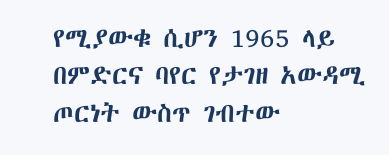የሚያውቁ ሲሆን 1965 ላይ በምድርና ባየር የታገዘ አውዳሚ ጦርነት ውስጥ ገብተው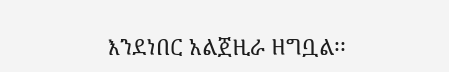እንደነበር አልጀዚራ ዘግቧል፡፡